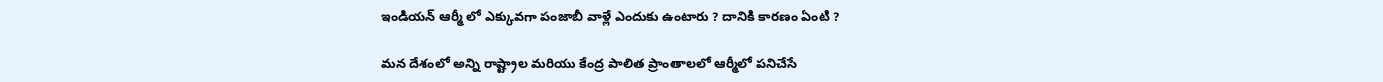ఇండియన్ ఆర్మీ లో ఎక్కువగా పంజాబీ వాళ్లే ఎందుకు ఉంటారు ? దానికి కారణం ఏంటి ?

మన దేశంలో అన్ని రాష్ట్రాల మరియు కేంద్ర పాలిత ప్రాంతాలలో ఆర్మీలో పనిచేసే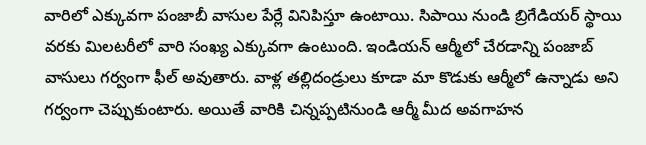వారిలో ఎక్కువగా పంజాబీ వాసుల పేర్లే వినిపిస్తూ ఉంటాయి. సిపాయి నుండి బ్రిగేడియర్ స్థాయి వరకు మిలటరీలో వారి సంఖ్య ఎక్కువగా ఉంటుంది. ఇండియన్ ఆర్మీలో చేరడాన్ని పంజాబ్ వాసులు గర్వంగా ఫీల్ అవుతారు. వాళ్ల తల్లిదండ్రులు కూడా మా కొడుకు ఆర్మీలో ఉన్నాడు అని గర్వంగా చెప్పుకుంటారు. అయితే వారికి చిన్నప్పటినుండి ఆర్మీ మీద అవగాహన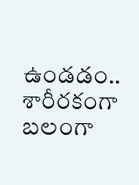ఉండడం.. శారీరకంగా బలంగా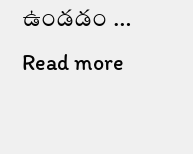ఉండడం … Read more